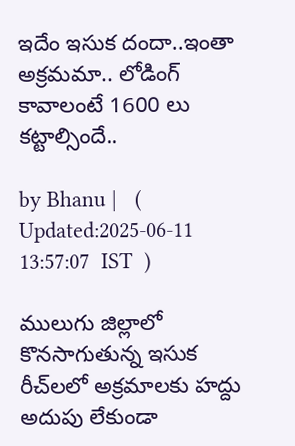ఇదేం ఇసుక దందా..ఇంతా అక్ర‌మ‌మా.. లోడింగ్ కావాలంటే 1600 లు క‌ట్టాల్సిందే..

by Bhanu |   (  Updated:2025-06-11 13:57:07  IST  )

ములుగు జిల్లాలో కొనసాగుతున్న ఇసుక రీచ్‌ల‌లో అక్ర‌మాల‌కు హ‌ద్దు అదుపు లేకుండా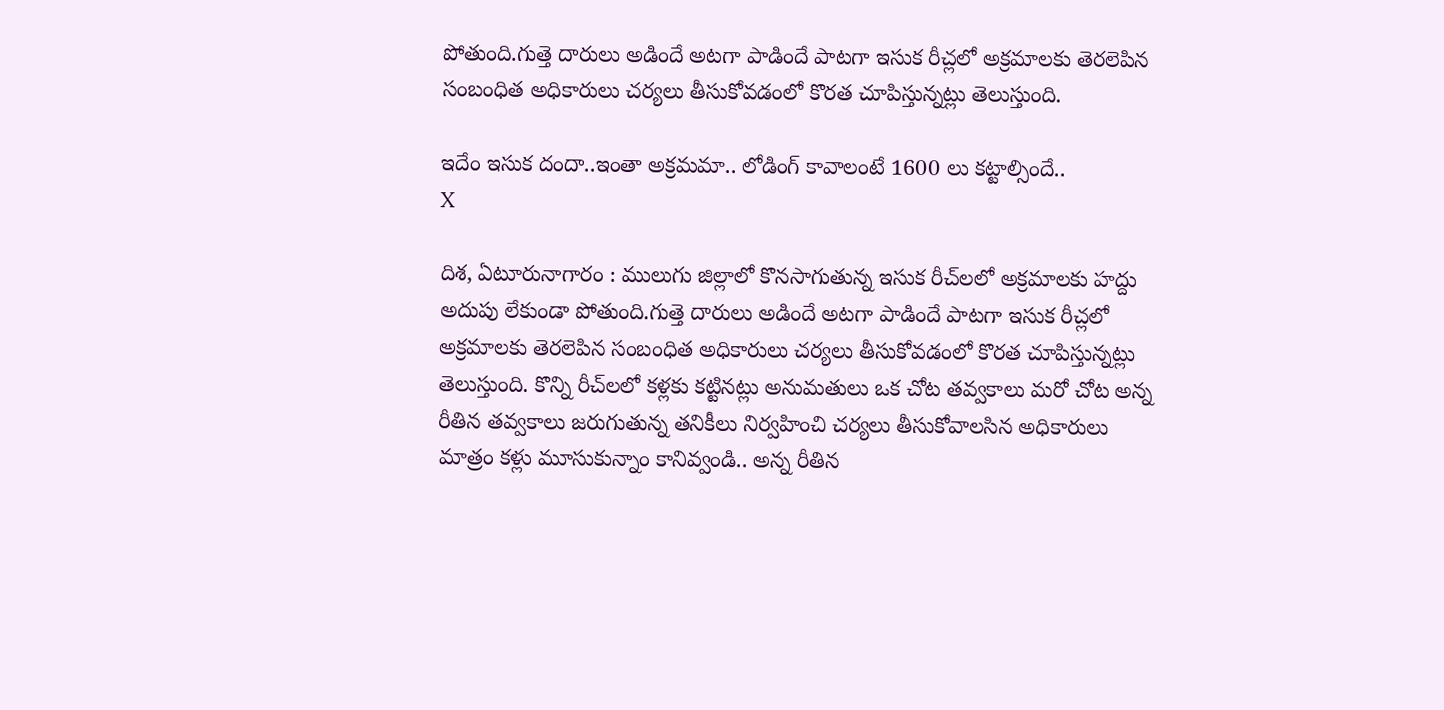పోతుంది.గుత్తె దారులు అడిందే అట‌గా పాడిందే పాట‌గా ఇసుక రీచ్ల‌లో అక్ర‌మాల‌కు తెర‌లెపిన సంబంధిత అధికారులు చ‌ర్య‌లు తీసుకోవ‌డంలో కొర‌త చూపిస్తున్న‌ట్లు తెలుస్తుంది.

ఇదేం ఇసుక దందా..ఇంతా అక్ర‌మ‌మా.. లోడింగ్ కావాలంటే 1600 లు క‌ట్టాల్సిందే..
X

దిశ‌, ఏటూరునాగారం : ములుగు జిల్లాలో కొనసాగుతున్న ఇసుక రీచ్‌ల‌లో అక్ర‌మాల‌కు హ‌ద్దు అదుపు లేకుండా పోతుంది.గుత్తె దారులు అడిందే అట‌గా పాడిందే పాట‌గా ఇసుక రీచ్ల‌లో అక్ర‌మాల‌కు తెర‌లెపిన సంబంధిత అధికారులు చ‌ర్య‌లు తీసుకోవ‌డంలో కొర‌త చూపిస్తున్న‌ట్లు తెలుస్తుంది. కొన్ని రీచ్‌ల‌లో క‌ళ్ల‌కు క‌ట్టిన‌ట్లు అనుమ‌తులు ఒక చోట తవ్వ‌కాలు మ‌రో చోట అన్న రీతిన త‌వ్వకాలు జ‌రుగుతున్న త‌నికీలు నిర్వ‌హించి చ‌ర్య‌లు తీసుకోవాల‌సిన అధికారులు మాత్రం క‌ళ్లు మూసుకున్నాం కానివ్వండి.. అన్న రీతిన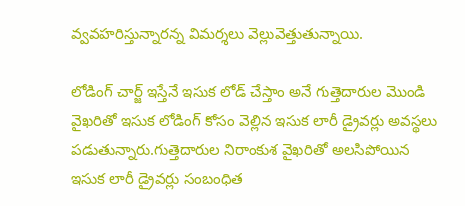వ్వ‌వ‌హ‌రిస్తున్నారన్న విమ‌ర్శ‌లు వెల్లువెత్తుతున్నాయి.

లోడింగ్ చార్జ్ ఇస్తేనే ఇసుక‌ లోడ్ చేస్తాం అనే గుత్తెదారుల మొండి వైఖ‌రితో ఇసుక లోడింగ్ కోసం వెల్లిన ఇసుక లారీ డ్రైవ‌ర్లు అవ‌స్థ‌లు ప‌డుతున్నారు.గుత్తెదారుల నిరాంకుశ వైఖ‌రితో అల‌సిపోయిన ఇసుక‌ లారీ డ్రైవ‌ర్లు సంబంధిత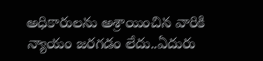అధికారుల‌ను అశ్రాయించిన వారికి న్యాయం జ‌ర‌గడం లేదు..ఏదురు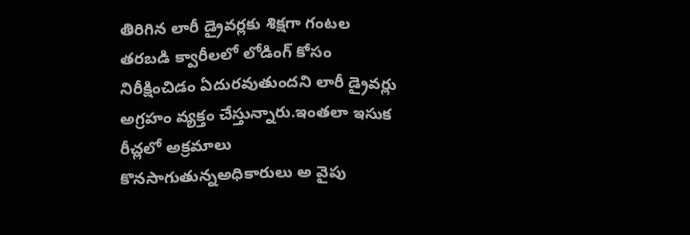తిరిగిన లారీ డ్రైవ‌ర్ల‌కు శిక్ష‌గా గంట‌ల త‌ర‌బ‌డి క్వారీల‌లో లోడింగ్ కోసం నిరీక్షించిడం ఏదుర‌వుతుందని లారీ డ్రైవ‌ర్లు అగ్ర‌హం వ్య‌క్తం చేస్తున్నారు.ఇంత‌లా ఇసుక రీచ్ల‌లో అక్ర‌మాలు కొన‌సాగుతున్నఅధికారులు అ వైపు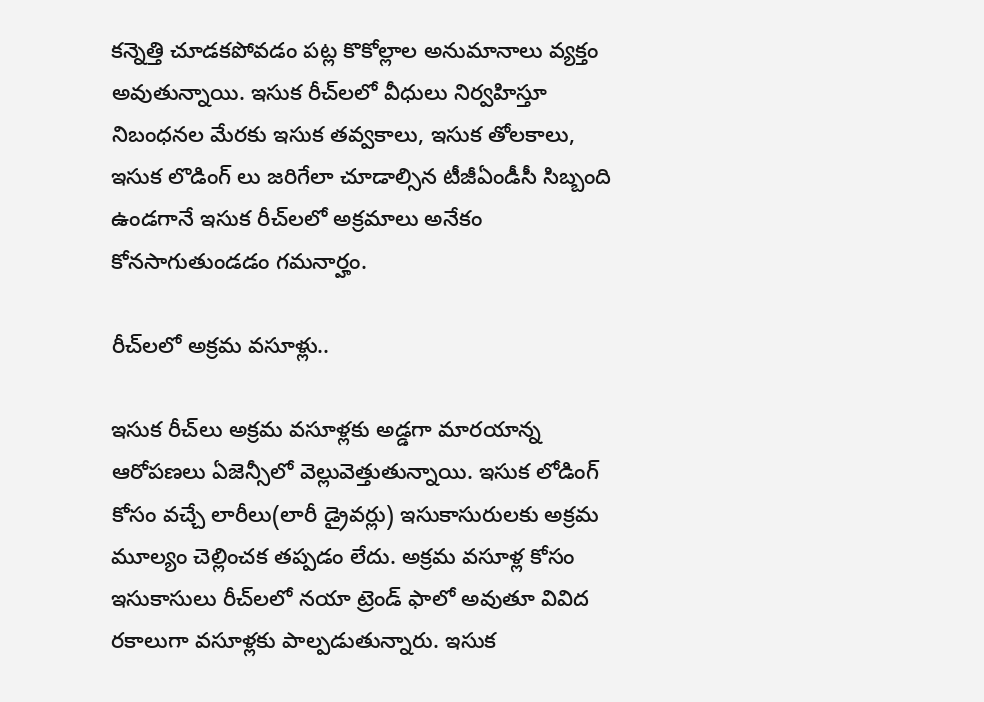క‌న్నెత్తి చూడ‌క‌పోవ‌డం ప‌ట్ల‌ కొకోల్లాల అనుమానాలు వ్య‌క్తం అవుతున్నాయి. ఇసుక రీచ్‌ల‌లో వీధులు నిర్వ‌హిస్తూ నిబంధ‌న‌ల మేర‌కు ఇసుక తవ్వ‌కాలు, ఇసుక తోల‌కాలు, ఇసుక లొడింగ్ లు జ‌రిగేలా చూడాల్సిన టీజీఏండీసీ సిబ్బంది ఉండ‌గానే ఇసుక రీచ్‌ల‌లో అక్ర‌మాలు అనేకం కోన‌సాగుతుండ‌డం గ‌మ‌నార్హం.

రీచ్‌ల‌లో అక్ర‌మ వ‌సూళ్లు..

ఇసుక రీచ్‌లు అక్ర‌మ వ‌సూళ్ల‌కు అడ్డ‌గా మారయాన్న ఆరోప‌ణ‌లు ఏజెన్సీలో వెల్లువెత్తుతున్నాయి. ఇసుక లోడింగ్ కోసం వ‌చ్చే లారీలు(లారీ డ్రైవ‌ర్లు) ఇసుకాసురుల‌కు అక్ర‌మ మూల్యం చెల్లించ‌క త‌ప్ప‌డం లేదు. అక్ర‌మ వ‌సూళ్ల కోసం ఇసుకాసులు రీచ్‌ల‌లో న‌యా ట్రెండ్ ఫాలో అవుతూ వివిద ర‌కాలుగా వ‌సూళ్లకు పాల్ప‌డుతున్నారు. ఇసుక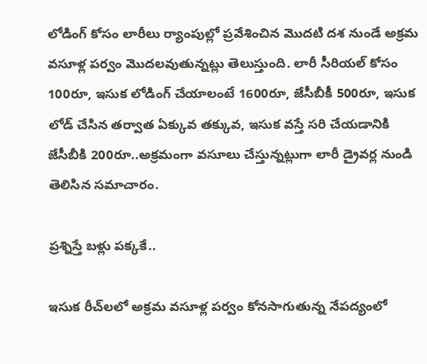లోడింగ్ కోసం లారీలు ర్యాంపుల్లో ప్రవేశించిన మొద‌టి ద‌శ నుండే అక్ర‌మ వ‌సూళ్ల ప‌ర్వం మొద‌ల‌వుతున్న‌ట్లు తెలుస్తుంది. లారీ సీరియ‌ల్ కోసం 100రూ, ఇసుక లోడింగ్ చేయాలంటే 1600రూ, జేసీబీకీ 500రూ, ఇసుక లోడ్ చేసిన త‌ర్వాత ఏక్కువ త‌క్కువ, ఇసుక వ‌స్తే స‌రి చేయ‌డానికి జేసీబీకి 200రూ..అక్ర‌మంగా వ‌సూలు చేస్తున్న‌ట్లుగా లారీ డ్రైవ‌ర్ల నుండి తెలిసిన స‌మాచారం.

ప్ర‌శ్నిస్తే బ‌ళ్లు ప‌క్క‌కే..

ఇసుక రీచ్‌ల‌లో అక్ర‌మ వ‌సూళ్ల ప‌ర్వం కోన‌సాగుతున్న నేప‌ద్యంలో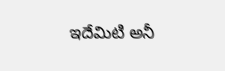ఇదేమిటి అనీ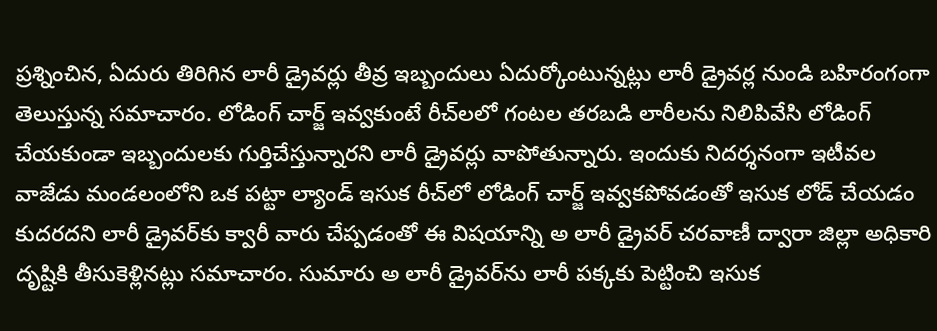ప్ర‌శ్నించిన, ఏదురు తిరిగిన లారీ డ్రైవ‌ర్లు తీవ్ర ఇబ్బందులు ఏదుర్కోంటున్న‌ట్లు లారీ డ్రైవ‌ర్ల నుండి బ‌హిరంగంగా తెలుస్తున్న స‌మాచారం. లోడింగ్ చార్జ్ ఇవ్వ‌కుంటే రీచ్‌ల‌లో గంట‌ల త‌ర‌బ‌డి లారీల‌ను నిలిపివేసి లోడింగ్ చేయ‌కుండా ఇబ్బందుల‌కు గుర్తిచేస్తున్నార‌ని లారీ డ్రైవ‌ర్లు వాపోతున్నారు. ఇందుకు నిద‌ర్శ‌నంగా ఇటీవ‌ల వాజేడు మండ‌లంలోని ఒక ప‌ట్టా ల్యాండ్ ఇసుక రీచ్‌లో లోడింగ్ చార్జ్ ఇవ్వ‌క‌పోవడంతో ఇసుక లోడ్ చేయ‌డం కుద‌ర‌ద‌ని లారీ డ్రైవ‌ర్‌కు క్వారీ వారు చేప్ప‌డంతో ఈ విష‌యాన్ని అ లారీ డ్రైవ‌ర్ చ‌ర‌వాణీ ద్వారా జిల్లా అధికారి దృష్టికి తీసుకెళ్లిన‌ట్లు స‌మాచారం. సుమారు అ లారీ డ్రైవ‌ర్‌ను లారీ ప‌క్క‌కు పెట్టించి ఇసుక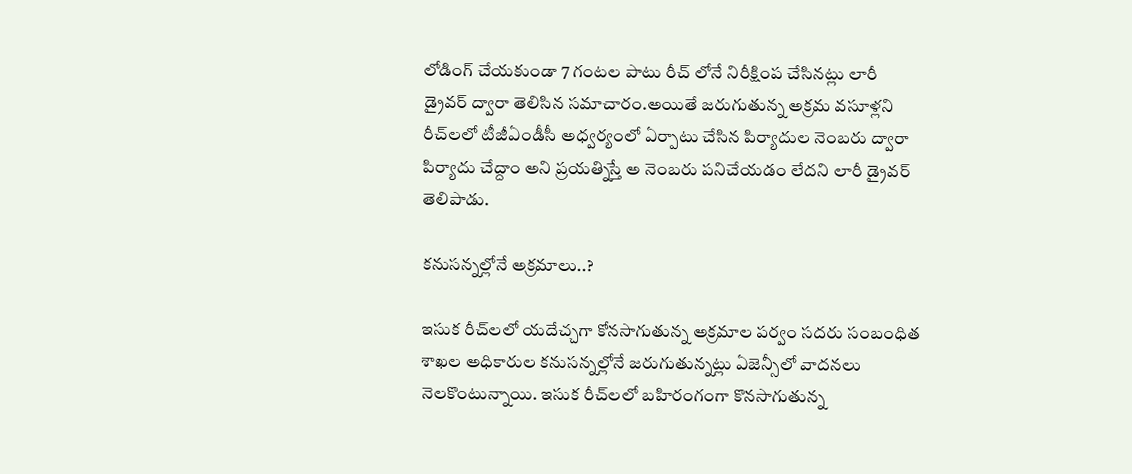లోడింగ్ చేయ‌కుండా 7 గంట‌ల పాటు రీచ్ లోనే నిరీక్షింప చేసిన‌ట్లు లారీ డ్రైవ‌ర్ ద్వారా తెలిసిన స‌మాచారం.అయితే జ‌రుగుతున్న అక్ర‌మ వ‌సూళ్ల‌ని రీచ్‌ల‌లో టీజీఏండీసీ అధ్వ‌ర్యంలో ఏర్పాటు చేసిన పిర్యాదుల నెంబ‌రు ద్వారా పిర్యాదు చేద్దాం అని ప్ర‌య‌త్నిస్తే అ నెంబ‌రు ప‌నిచేయ‌డం లేద‌ని లారీ డ్రైవ‌ర్ తెలిపాడు.

క‌నుస‌న్న‌ల్లోనే అక్ర‌మాలు..?

ఇసుక రీచ్‌ల‌లో యదేచ్చగా కోన‌సాగుతున్న అక్ర‌మాల ప‌ర్వం స‌ద‌రు సంబంధిత శాఖల అధికారుల క‌నుసన్న‌ల్లోనే జ‌రుగుతున్న‌ట్లు ఏజెన్సీలో వాద‌న‌లు నెల‌కొంటున్నాయి. ఇసుక రీచ్‌ల‌లో బ‌హిరంగంగా కొన‌సాగుతున్న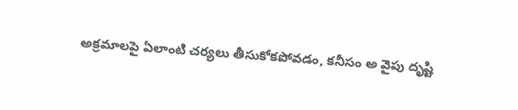అక్ర‌మాల‌పై ఏలాంటి చ‌ర్య‌లు తీసుకోక‌పోవ‌డం, క‌నీసం అ వైపు దృష్టి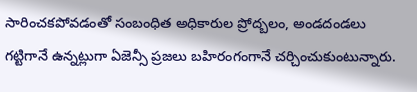సారించ‌క‌పోవ‌డంతో సంబంధిత అధికారుల ప్రోద్బ‌లం, అండ‌దండ‌లు గ‌ట్టిగానే ఉన్న‌ట్లుగా ఏజెన్సీ ప్ర‌జ‌లు బ‌హిరంగంగానే చ‌ర్చించుకుంటున్నారు.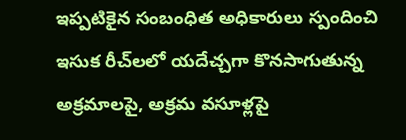ఇప్ప‌టికైన సంబంధిత‌ అధికారులు స్పందించి ఇసుక రీచ్‌ల‌లో య‌దేచ్చగా కొన‌సాగుతున్న అక్ర‌మాల‌పై, అక్ర‌మ వ‌సూళ్ల‌పై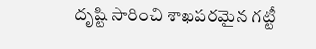దృష్టి సారించి శాఖ‌ప‌ర‌మైన గ‌ట్టీ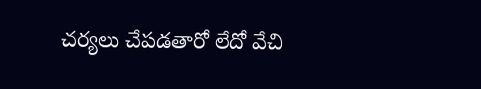చ‌ర్య‌లు చేప‌డ‌తారో లేదో వేచి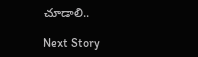చూడాలి..

Next Story